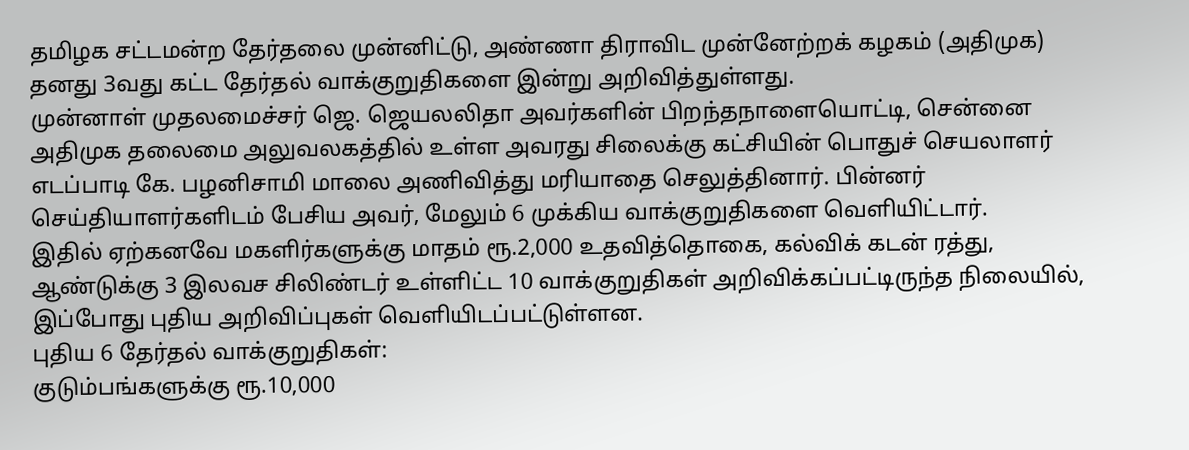தமிழக சட்டமன்ற தேர்தலை முன்னிட்டு, அண்ணா திராவிட முன்னேற்றக் கழகம் (அதிமுக) தனது 3வது கட்ட தேர்தல் வாக்குறுதிகளை இன்று அறிவித்துள்ளது.
முன்னாள் முதலமைச்சர் ஜெ. ஜெயலலிதா அவர்களின் பிறந்தநாளையொட்டி, சென்னை அதிமுக தலைமை அலுவலகத்தில் உள்ள அவரது சிலைக்கு கட்சியின் பொதுச் செயலாளர் எடப்பாடி கே. பழனிசாமி மாலை அணிவித்து மரியாதை செலுத்தினார். பின்னர் செய்தியாளர்களிடம் பேசிய அவர், மேலும் 6 முக்கிய வாக்குறுதிகளை வெளியிட்டார்.
இதில் ஏற்கனவே மகளிர்களுக்கு மாதம் ரூ.2,000 உதவித்தொகை, கல்விக் கடன் ரத்து, ஆண்டுக்கு 3 இலவச சிலிண்டர் உள்ளிட்ட 10 வாக்குறுதிகள் அறிவிக்கப்பட்டிருந்த நிலையில், இப்போது புதிய அறிவிப்புகள் வெளியிடப்பட்டுள்ளன.
புதிய 6 தேர்தல் வாக்குறுதிகள்:
குடும்பங்களுக்கு ரூ.10,000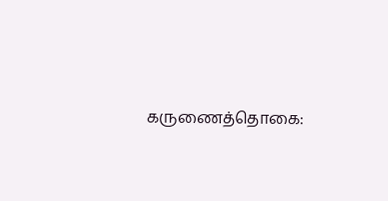கருணைத்தொகை: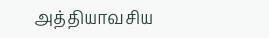அத்தியாவசிய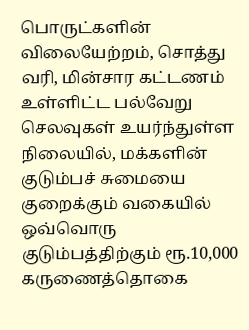பொருட்களின் விலையேற்றம், சொத்து வரி, மின்சார கட்டணம் உள்ளிட்ட பல்வேறு செலவுகள் உயர்ந்துள்ள நிலையில், மக்களின் குடும்பச் சுமையை குறைக்கும் வகையில் ஒவ்வொரு குடும்பத்திற்கும் ரூ.10,000 கருணைத்தொகை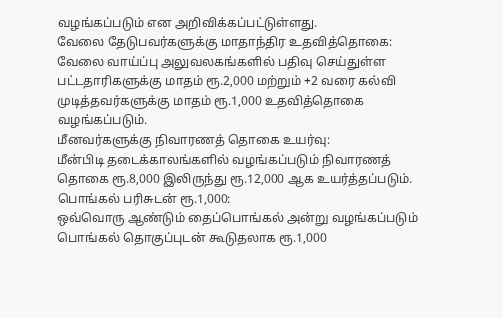வழங்கப்படும் என அறிவிக்கப்பட்டுள்ளது.
வேலை தேடுபவர்களுக்கு மாதாந்திர உதவித்தொகை:
வேலை வாய்ப்பு அலுவலகங்களில் பதிவு செய்துள்ள பட்டதாரிகளுக்கு மாதம் ரூ.2,000 மற்றும் +2 வரை கல்வி முடித்தவர்களுக்கு மாதம் ரூ.1,000 உதவித்தொகை வழங்கப்படும்.
மீனவர்களுக்கு நிவாரணத் தொகை உயர்வு:
மீன்பிடி தடைக்காலங்களில் வழங்கப்படும் நிவாரணத் தொகை ரூ.8,000 இலிருந்து ரூ.12,000 ஆக உயர்த்தப்படும்.
பொங்கல் பரிசுடன் ரூ.1,000:
ஒவ்வொரு ஆண்டும் தைப்பொங்கல் அன்று வழங்கப்படும் பொங்கல் தொகுப்புடன் கூடுதலாக ரூ.1,000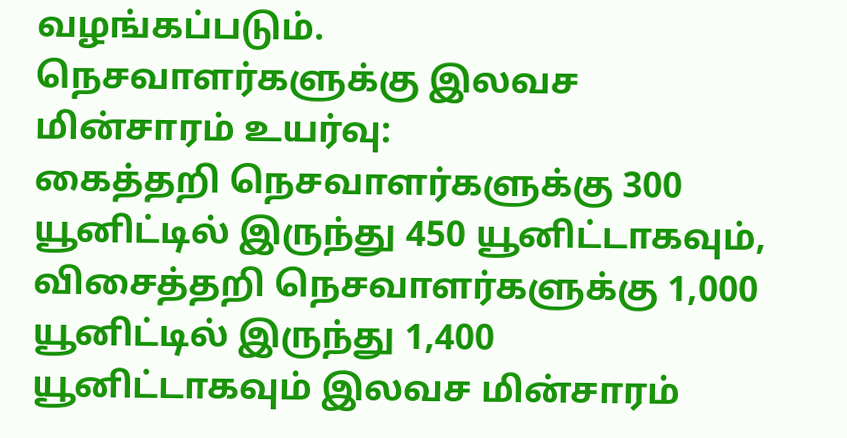வழங்கப்படும்.
நெசவாளர்களுக்கு இலவச மின்சாரம் உயர்வு:
கைத்தறி நெசவாளர்களுக்கு 300 யூனிட்டில் இருந்து 450 யூனிட்டாகவும், விசைத்தறி நெசவாளர்களுக்கு 1,000 யூனிட்டில் இருந்து 1,400 யூனிட்டாகவும் இலவச மின்சாரம்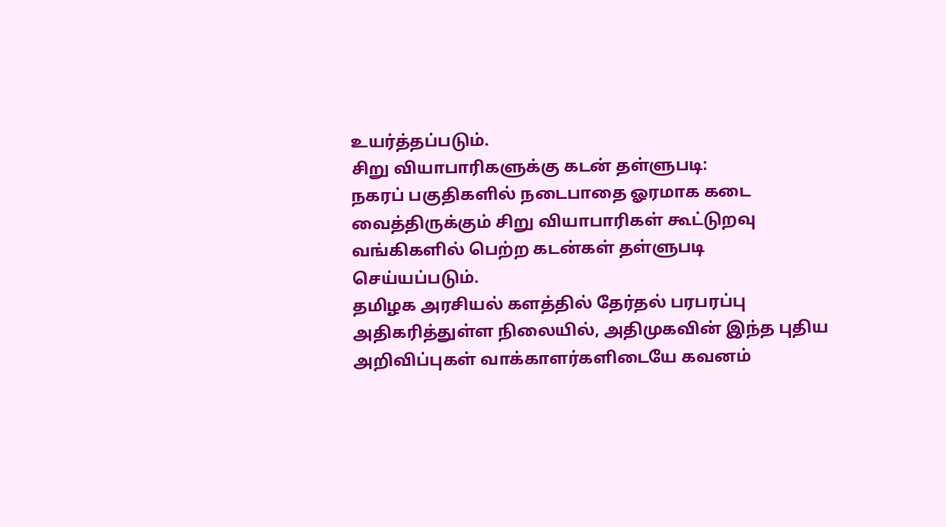உயர்த்தப்படும்.
சிறு வியாபாரிகளுக்கு கடன் தள்ளுபடி:
நகரப் பகுதிகளில் நடைபாதை ஓரமாக கடை வைத்திருக்கும் சிறு வியாபாரிகள் கூட்டுறவு வங்கிகளில் பெற்ற கடன்கள் தள்ளுபடி செய்யப்படும்.
தமிழக அரசியல் களத்தில் தேர்தல் பரபரப்பு அதிகரித்துள்ள நிலையில், அதிமுகவின் இந்த புதிய அறிவிப்புகள் வாக்காளர்களிடையே கவனம்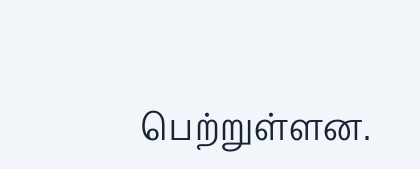பெற்றுள்ளன.